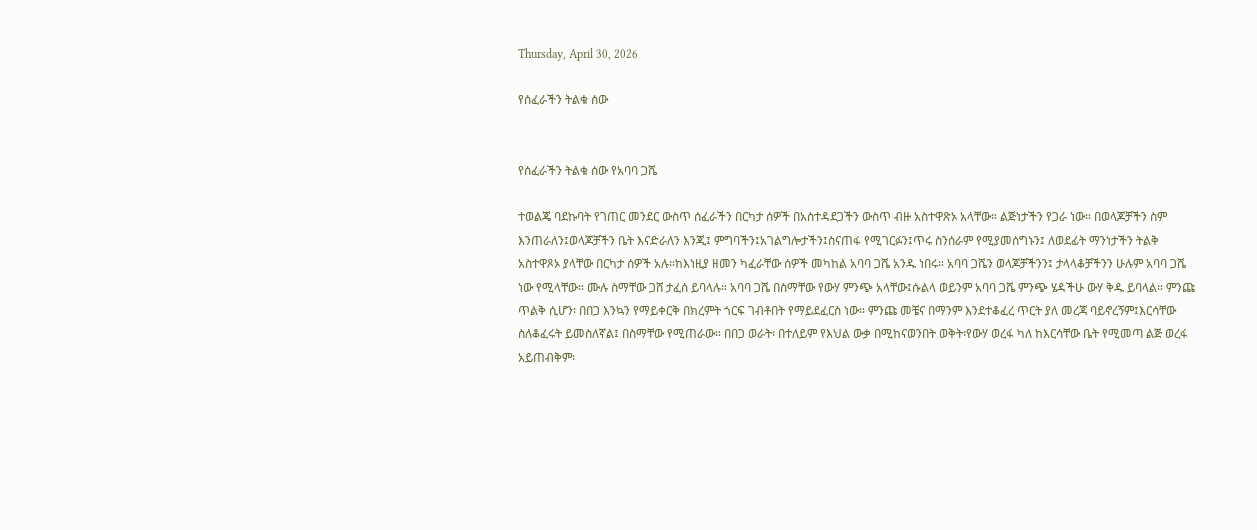Thursday, April 30, 2026

የሰፈራችን ትልቁ ሰው


የሰፈራችን ትልቁ ሰው የአባባ ጋሼ

ተወልጄ ባደኩባት የገጠር መንደር ውስጥ ሰፈራችን በርካታ ሰዎች በአስተዳደጋችን ውስጥ ብዙ አስተዋጽኦ አላቸው። ልጅነታችን የጋራ ነው። በወላጆቻችን ስም እንጠራለን፤ወላጆቻችን ቤት እናድራለን እንጂ፤ ምግባችን፤አገልግሎታችን፤ስናጠፋ የሚገርፉን፤ጥሩ ስንሰራም የሚያመሰግኑን፤ ለወደፊት ማንነታችን ትልቅ አስተዋጾኦ ያላቸው በርካታ ሰዎች አሉ።ከእነዚያ ዘመን ካፈራቸው ሰዎች መካከል አባባ ጋሼ አንዱ ነበሩ። አባባ ጋሼን ወላጆቻችንን፤ ታላላቆቻችንን ሁሉም አባባ ጋሼ ነው የሚላቸው። ሙሉ ስማቸው ጋሸ ታፈሰ ይባላሉ። አባባ ጋሼ በስማቸው የውሃ ምንጭ አላቸው፤ሱልላ ወይንም አባባ ጋሼ ምንጭ ሄዳችሁ ውሃ ቅዱ ይባላል። ምንጩ ጥልቅ ሲሆን፡ በበጋ እንኳን የማይቀርቅ በክረምት ጎርፍ ገብቶበት የማይደፈርስ ነው። ምንጩ መቼና በማንም እንደተቆፈረ ጥርት ያለ መረጃ ባይኖረኝም፤እርሳቸው ስለቆፈሩት ይመስለኛል፤ በስማቸው የሚጠራው። በበጋ ወራት፡ በተለይም የእህል ውቃ በሚከናወንበት ወቅት፡የውሃ ወረፋ ካለ ከእርሳቸው ቤት የሚመጣ ልጅ ወረፋ አይጠብቅም፡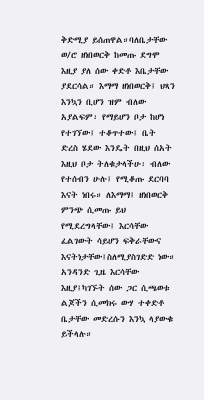ቅድሚያ ይሰጠዋል።ባለቤታቸው ወ/ሮ ዘነበወርቅ ከመጡ ደግሞ እዚያ ያለ ሰው ቀድቶ እቤታቸው ያደርሳል። እማማ ዘነበወርቅ፤ ህጻን እንኳን ቢሆን ዝም ብለው አያልፍም፡ የማይሆን ቦታ ከሆነ የተገኘው፤ ተቆጥተው፤ ቤት ድረስ ሄደው እንዴት በዚህ ሰአት እዚህ ቦታ ትለቁታላችሁ፡ ብለው የተሰብን ሁሉ፤ የሚቆጡ ደርባባ እናት ነበሩ። ለእማማ፤ ዘነበወርቅ ምንጭ ሲመጡ ይህ የሚደረግላቸው፤ እርሳቸው ፈልገውት ሳይሆን ፍቅራቸውና እናትነታቸው፤ስለሚያስገድድ ነው። አንዳንድ ጊዜ እርሳቸው እዚያ፤ካገኙት ሰው ጋር ሲጫወቱ ልጆችን ሲመክሩ ውሃ ተቀድቶ ቤታቸው መድረሱን እንኳ ላያውቁ ይችላሉ።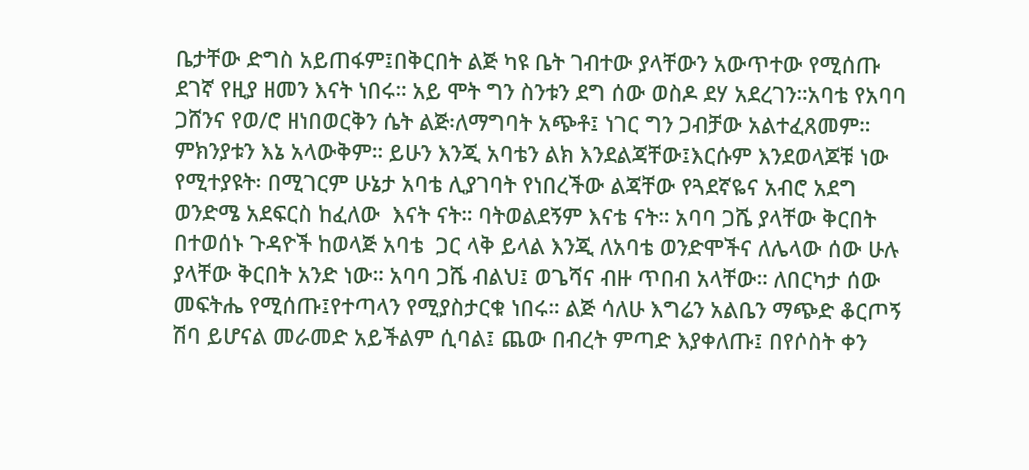ቤታቸው ድግስ አይጠፋም፤በቅርበት ልጅ ካዩ ቤት ገብተው ያላቸውን አውጥተው የሚሰጡ ደገኛ የዚያ ዘመን እናት ነበሩ። አይ ሞት ግን ስንቱን ደግ ሰው ወስዶ ደሃ አደረገን።አባቴ የአባባ ጋሸንና የወ/ሮ ዘነበወርቅን ሴት ልጅ፡ለማግባት አጭቶ፤ ነገር ግን ጋብቻው አልተፈጸመም። ምክንያቱን እኔ አላውቅም። ይሁን እንጂ አባቴን ልክ እንደልጃቸው፤እርሱም እንደወላጆቹ ነው የሚተያዩት፡ በሚገርም ሁኔታ አባቴ ሊያገባት የነበረችው ልጃቸው የጓደኛዬና አብሮ አደግ ወንድሜ አደፍርስ ከፈለው  እናት ናት። ባትወልደኝም እናቴ ናት። አባባ ጋሼ ያላቸው ቅርበት በተወሰኑ ጉዳዮች ከወላጅ አባቴ  ጋር ላቅ ይላል እንጂ ለአባቴ ወንድሞችና ለሌላው ሰው ሁሉ ያላቸው ቅርበት አንድ ነው። አባባ ጋሼ ብልህ፤ ወጌሻና ብዙ ጥበብ አላቸው። ለበርካታ ሰው መፍትሔ የሚሰጡ፤የተጣላን የሚያስታርቁ ነበሩ። ልጅ ሳለሁ እግሬን አልቤን ማጭድ ቆርጦኝ ሽባ ይሆናል መራመድ አይችልም ሲባል፤ ጨው በብረት ምጣድ እያቀለጡ፤ በየሶስት ቀን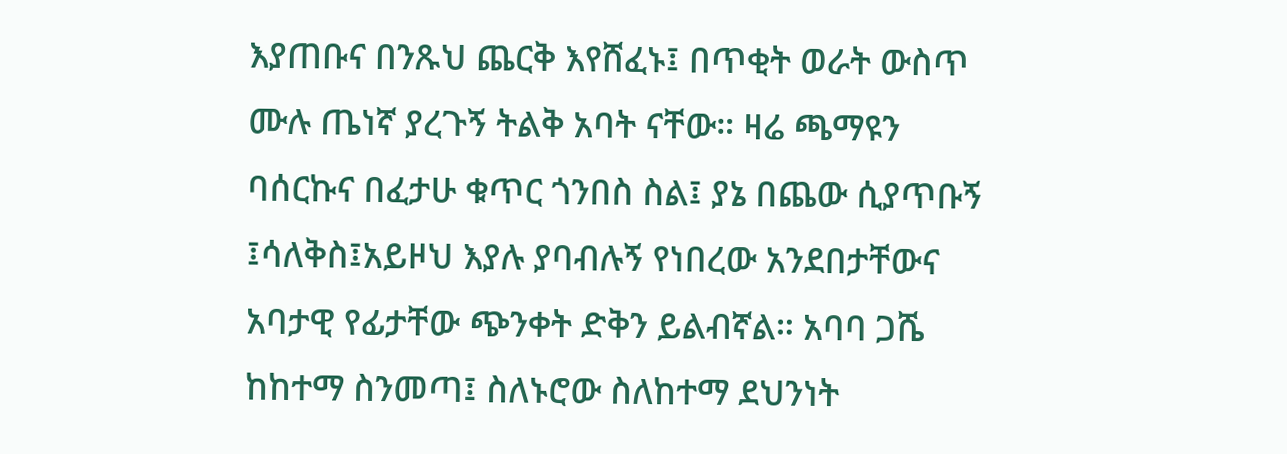እያጠቡና በንጹህ ጨርቅ እየሸፈኑ፤ በጥቂት ወራት ውስጥ ሙሉ ጤነኛ ያረጉኝ ትልቅ አባት ናቸው። ዛሬ ጫማዩን ባሰርኩና በፈታሁ ቁጥር ጎንበስ ስል፤ ያኔ በጨው ሲያጥቡኝ ፤ሳለቅስ፤አይዞህ እያሉ ያባብሉኝ የነበረው አንደበታቸውና አባታዊ የፊታቸው ጭንቀት ድቅን ይልብኛል። አባባ ጋሼ ከከተማ ስንመጣ፤ ስለኑሮው ስለከተማ ደህንነት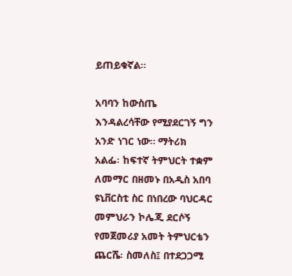ይጠይቁኛል።

አባባን ከውስጤ እንዳልረሳቸው የሚያደርገኝ ግን አንድ ነገር ነው። ማትሪክ አልፌ፡ ከፍተኛ ትምህርት ተቋም ለመማር በዘመኑ በአዲስ አበባ ዩኒቨርስቲ ስር በነበረው ባህርዳር መምህራን ኮሌጂ ደርሶኝ የመጀመሪያ አመት ትምህርቴን ጨርሼ፡ ስመለስ፤ በተደጋጋሚ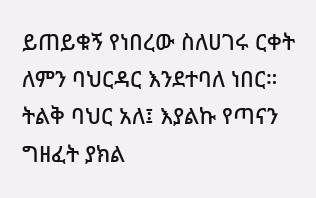ይጠይቁኝ የነበረው ስለሀገሩ ርቀት ለምን ባህርዳር እንደተባለ ነበር። ትልቅ ባህር አለ፤ እያልኩ የጣናን ግዘፈት ያክል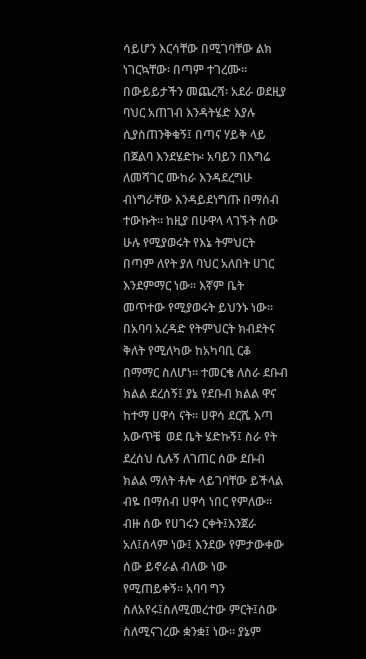ሳይሆን እርሳቸው በሚገባቸው ልክ ነገርኳቸው፡ በጣም ተገረሙ። በውይይታችን መጨረሻ፡ አደራ ወደዚያ ባህር አጠገብ እንዳትሄድ እያሉ ሲያስጠንቅቁኝ፤ በጣና ሃይቅ ላይ በጀልባ እንደሄድኩ፡ አባይን በእግሬ ለመሻገር ሙከራ እንዳደረግሁ ብነግራቸው እንዳይደነግጡ በማሰብ ተውኩት። ከዚያ በሁዋላ ላገኙት ሰው ሁሉ የሚያወሩት የእኔ ትምህርት በጣም ለየት ያለ ባህር አለበት ሀገር እንደምማር ነው። እኛም ቤት መጥተው የሚያወሩት ይህንኑ ነው። በአባባ አረዳድ የትምህርት ክብደትና ቅለት የሚለካው ከአካባቢ ርቆ በማማር ስለሆነ። ተመርቄ ለስራ ደቡብ ክልል ደረሰኝ፤ ያኔ የደቡብ ክልል ዋና ከተማ ሀዋሳ ናት። ሀዋሳ ደርሼ እጣ አውጥቼ  ወደ ቤት ሄድኩኝ፤ ስራ የት ደረሰህ ሲሉኝ ለገጠር ሰው ደቡብ ክልል ማለት ቶሎ ላይገባቸው ይችላል ብዬ በማሰብ ሀዋሳ ነበር የምለው። ብዙ ሰው የሀገሩን ርቀት፤እንጀራ አለ፤ሰላም ነው፤ እንደው የምታውቀው ሰው ይኖራል ብለው ነው የሚጠይቀኝ። አባባ ግን ስለአየሩ፤ስለሚመረተው ምርት፤ሰው ስለሚናገረው ቋንቋ፤ ነው። ያኔም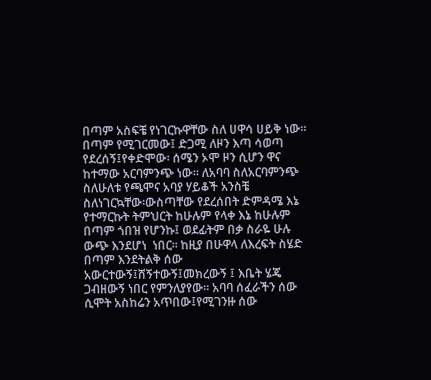በጣም አስፍቼ የነገርኩዋቸው ስለ ሀዋሳ ሀይቅ ነው። በጣም የሚገርመው፤ ድጋሚ ለዞን እጣ ሳወጣ የደረሰኝ፤የቀድሞው፡ ሰሜን ኦሞ ዞን ሲሆን ዋና ከተማው አርባምንጭ ነው። ለአባባ ስለአርባምንጭ ስለሁለቱ የጫሞና አባያ ሃይቆች አንስቼ ስለነገርኳቸው፡ውስጣቸው የደረሰበት ድምዳሜ እኔ የተማርኩት ትምህርት ከሁሉም የላቀ እኔ ከሁሉም በጣም ጎበዝ የሆንኩ፤ ወደፊትም በቃ ስራዬ ሁሉ ውጭ እንደሆነ  ነበር። ከዚያ በሁዋላ ለእረፍት ስሄድ በጣም እንደትልቅ ሰው አውርተውኝ፤ሸኝተውኝ፤መክረውኝ ፤ እቤት ሄጄ ጋብዘውኝ ነበር የምንለያየው። አባባ ሰፈራችን ሰው ሲሞት አስከሬን አጥበው፤የሚገንዙ ሰው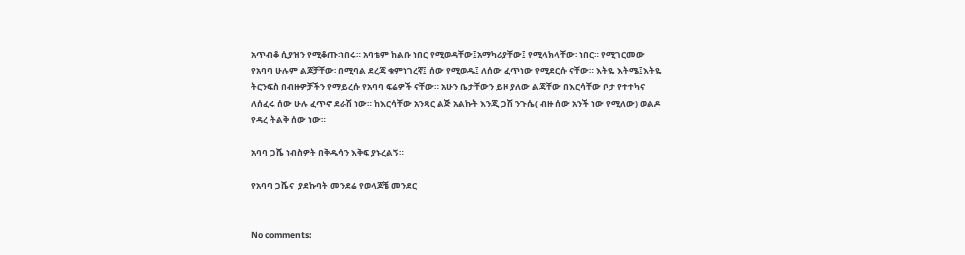አጥብቆ ሲያዝን የሚቆጡ፡ነበሩ። አባቴም ከልቡ ነበር የሚወዳቸው፤አማካሪያቸው፤ የሚላክላቸው፡ ነበር። የሚገርመው የአባባ ሁሉም ልጆቻቸው፡ በሚባል ደረጃ ቁምነገረኛ፤ ሰው የሚወዱ፤ ለሰው ፈጥነው የሚደርሱ ናቸው። እትዬ እትሜ፤እትዬ ትርንፍስ በብዙዎቻችን የማይረሱ የአባባ ፍሬዎች ናቸው። አሁን ቤታቸውን ይዞ ያለው ልጃቸው በእርሳቸው ቦታ የተተካና ለሰፈሩ ሰው ሁሉ ፈጥኖ ደራሽ ነው። ከእርሳቸው አንጻር ልጅ አልኩት እንጂ ጋሽ ንጉሴ( ብዙ ሰው አንች ነው የሚለው) ወልዶ የዳረ ትልቅ ሰው ነው።

አባባ ጋሼ ነብስዎት በቅዱሳን እቅፍ ያኑረልኝ።

የአባባ ጋሼና  ያደኩባት መንደሬ የወላጆቼ መንደር


No comments: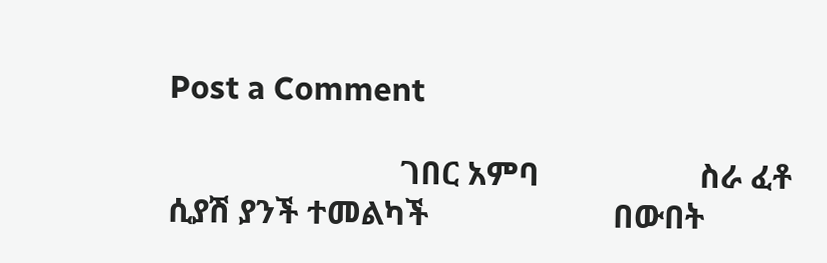Post a Comment

                             ገበር አምባ                    ስራ ፈቶ ሲያሽ ያንች ተመልካች                       በውበት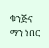ቁንጅና ማን ነበር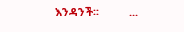እንዳንች፡፡          ...